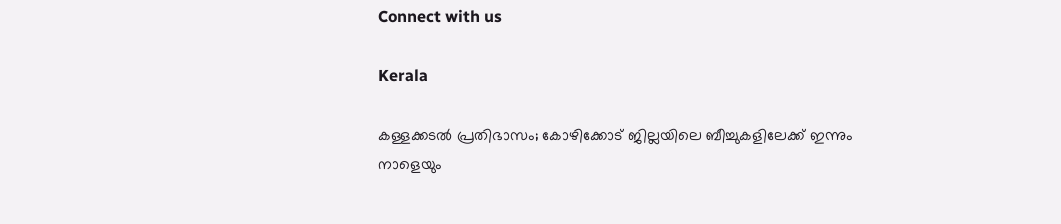Connect with us

Kerala

കള്ളക്കടല്‍ പ്രതിഭാസം; കോഴിക്കോട് ജില്ലയിലെ ബീച്ചുകളിലേക്ക് ഇന്നും നാളെയും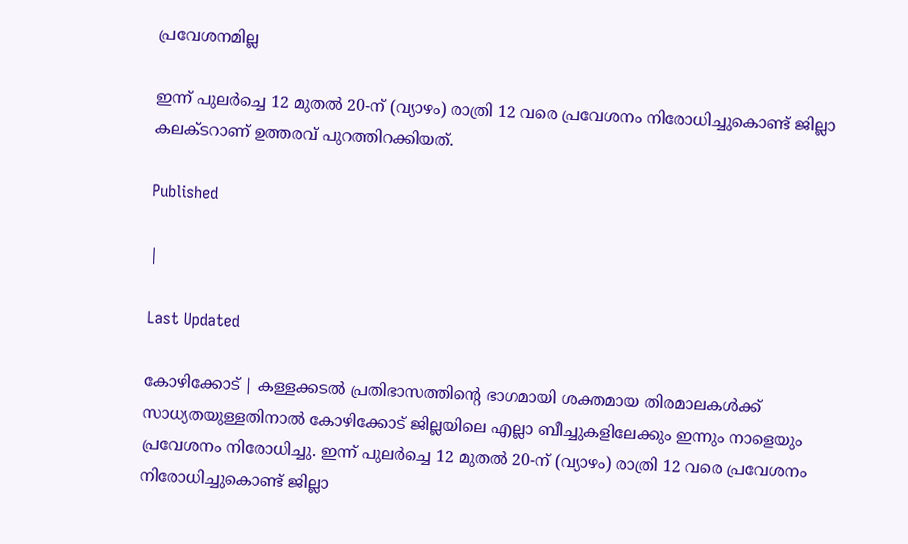പ്രവേശനമില്ല

ഇന്ന് പുലര്‍ച്ചെ 12 മുതല്‍ 20-ന് (വ്യാഴം) രാത്രി 12 വരെ പ്രവേശനം നിരോധിച്ചുകൊണ്ട് ജില്ലാ കലക്ടറാണ് ഉത്തരവ് പുറത്തിറക്കിയത്.

Published

|

Last Updated

കോഴിക്കോട് | കള്ളക്കടല്‍ പ്രതിഭാസത്തിന്റെ ഭാഗമായി ശക്തമായ തിരമാലകള്‍ക്ക് സാധ്യതയുള്ളതിനാല്‍ കോഴിക്കോട് ജില്ലയിലെ എല്ലാ ബീച്ചുകളിലേക്കും ഇന്നും നാളെയും പ്രവേശനം നിരോധിച്ചു. ഇന്ന് പുലര്‍ച്ചെ 12 മുതല്‍ 20-ന് (വ്യാഴം) രാത്രി 12 വരെ പ്രവേശനം നിരോധിച്ചുകൊണ്ട് ജില്ലാ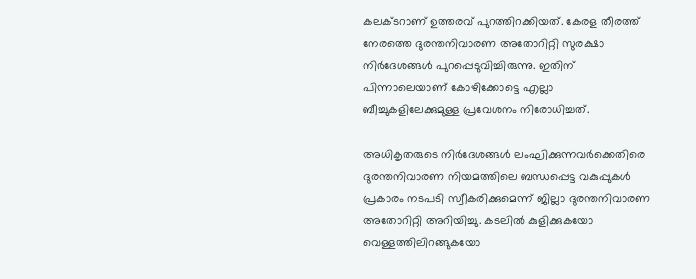കലക്ടറാണ് ഉത്തരവ് പുറത്തിറക്കിയത്. കേരള തീരത്ത് നേരത്തെ ദുരന്തനിവാരണ അതോറിറ്റി സുരക്ഷാ നിര്‍ദേശങ്ങള്‍ പുറപ്പെടുവിച്ചിരുന്നു. ഇതിന് പിന്നാലെയാണ് കോഴിക്കോട്ടെ എല്ലാ ബീച്ചുകളിലേക്കുമുള്ള പ്രവേശനം നിരോധിച്ചത്.

അധികൃതരുടെ നിര്‍ദേശങ്ങള്‍ ലംഘിക്കുന്നവര്‍ക്കെതിരെ ദുരന്തനിവാരണ നിയമത്തിലെ ബന്ധപ്പെട്ട വകുപ്പുകള്‍ പ്രകാരം നടപടി സ്വീകരിക്കുമെന്ന് ജില്ലാ ദുരന്തനിവാരണ അതോറിറ്റി അറിയിച്ചു. കടലില്‍ കുളിക്കുകയോ വെള്ളത്തിലിറങ്ങുകയോ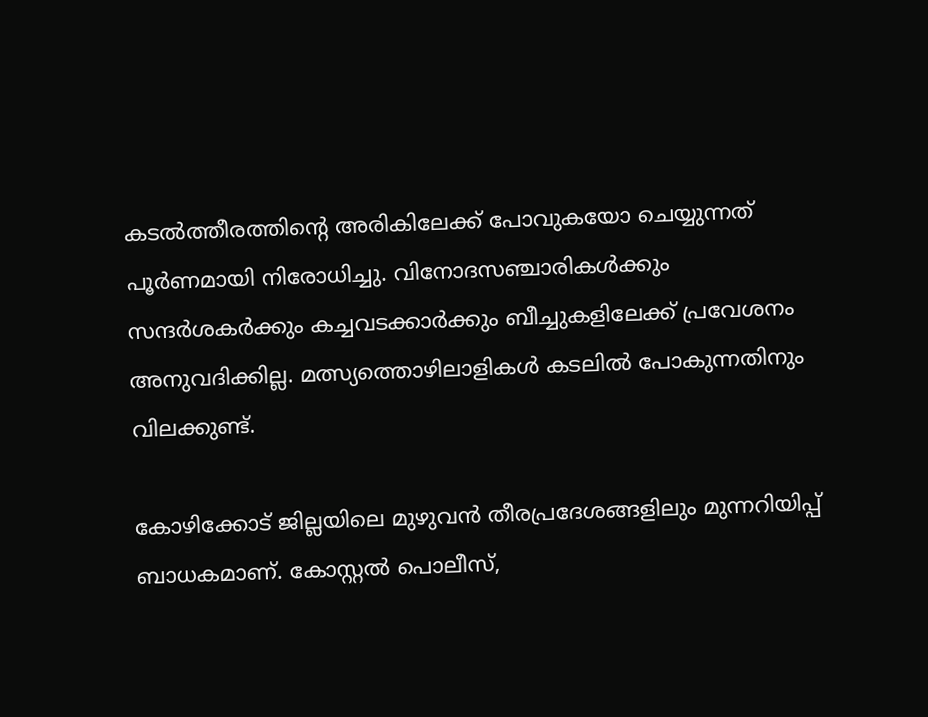കടല്‍ത്തീരത്തിന്റെ അരികിലേക്ക് പോവുകയോ ചെയ്യുന്നത് പൂര്‍ണമായി നിരോധിച്ചു. വിനോദസഞ്ചാരികള്‍ക്കും സന്ദര്‍ശകര്‍ക്കും കച്ചവടക്കാര്‍ക്കും ബീച്ചുകളിലേക്ക് പ്രവേശനം അനുവദിക്കില്ല. മത്സ്യത്തൊഴിലാളികള്‍ കടലില്‍ പോകുന്നതിനും വിലക്കുണ്ട്.

കോഴിക്കോട് ജില്ലയിലെ മുഴുവന്‍ തീരപ്രദേശങ്ങളിലും മുന്നറിയിപ്പ് ബാധകമാണ്. കോസ്റ്റല്‍ പൊലീസ്,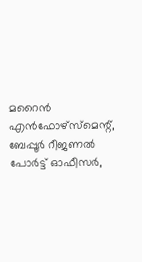മറൈന്‍ എന്‍ഫോഴ്‌സ്മെന്റ്, ബേപ്പൂര്‍ റീജണല്‍ പോര്‍ട്ട് ഓഫീസര്‍,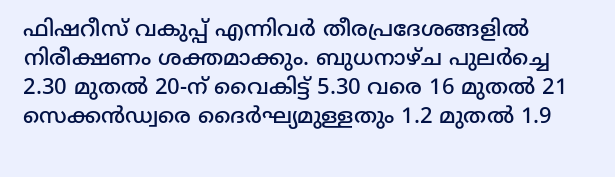ഫിഷറീസ് വകുപ്പ് എന്നിവര്‍ തീരപ്രദേശങ്ങളില്‍ നിരീക്ഷണം ശക്തമാക്കും. ബുധനാഴ്ച പുലര്‍ച്ചെ 2.30 മുതല്‍ 20-ന് വൈകിട്ട് 5.30 വരെ 16 മുതല്‍ 21 സെക്കന്‍ഡ്വരെ ദൈര്‍ഘ്യമുള്ളതും 1.2 മുതല്‍ 1.9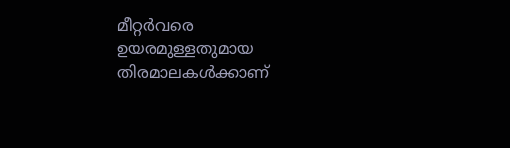മീറ്റര്‍വരെ ഉയരമുള്ളതുമായ തിരമാലകള്‍ക്കാണ്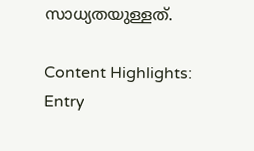സാധ്യതയുള്ളത്.

Content Highlights:
Entry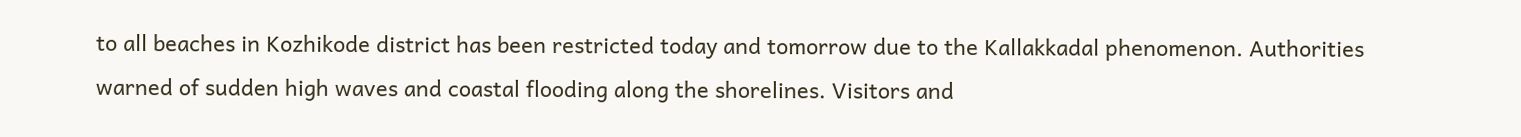to all beaches in Kozhikode district has been restricted today and tomorrow due to the Kallakkadal phenomenon. Authorities warned of sudden high waves and coastal flooding along the shorelines. Visitors and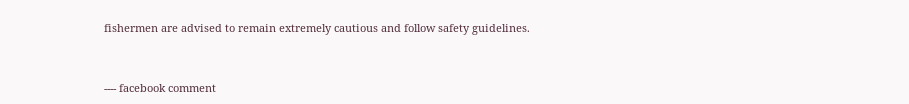fishermen are advised to remain extremely cautious and follow safety guidelines.



---- facebook comment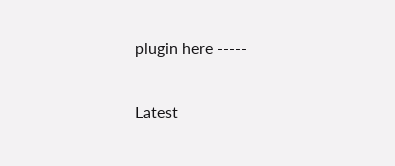plugin here -----

Latest